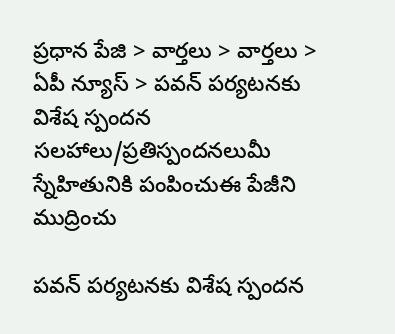ప్రధాన పేజి > వార్తలు > వార్తలు > ఏపీ న్యూస్ > పవన్ పర్యటనకు విశేష స్పందన
సలహాలు/ప్రతిస్పందనలుమీ స్నేహితునికి పంపించుఈ పేజీని ముద్రించు

పవన్ పర్యటనకు విశేష స్పందన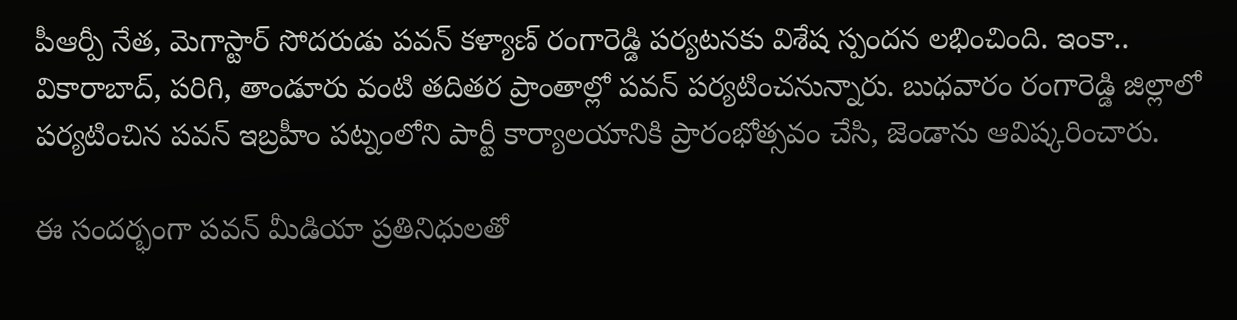పీఆర్పీ నేత, మెగాస్టార్ సోదరుడు పవన్ కళ్యాణ్ రంగారెడ్డి పర్యటనకు విశేష స్పందన లభించింది. ఇంకా.. వికారాబాద్, పరిగి, తాండూరు వంటి తదితర ప్రాంతాల్లో పవన్ పర్యటించనున్నారు. బుధవారం రంగారెడ్డి జిల్లాలో పర్యటించిన పవన్ ఇబ్రహీం పట్నంలోని పార్టీ కార్యాలయానికి ప్రారంభోత్సవం చేసి, జెండాను ఆవిష్కరించారు.

ఈ సందర్భంగా పవన్ మీడియా ప్రతినిధులతో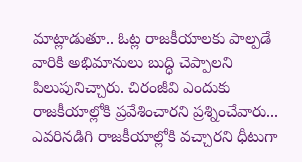మాట్లాడుతూ.. ఓట్ల రాజకీయాలకు పాల్పడే వారికి అభిమానులు బుద్ధి చెప్పాలని పిలుపునిచ్చారు. చిరంజీవి ఎందుకు రాజకీయాల్లోకి ప్రవేశించారని ప్రశ్నించేవారు... ఎవరినడిగి రాజకీయాల్లోకి వచ్చారని ధీటుగా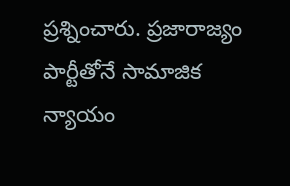ప్రశ్నించారు. ప్రజారాజ్యం పార్టీతోనే సామాజిక న్యాయం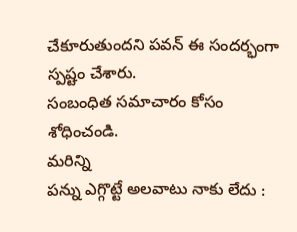చేకూరుతుందని పవన్ ఈ సందర్భంగా స్పష్టం చేశారు.
సంబంధిత సమాచారం కోసం శోధించండి.
మరిన్ని
పన్ను ఎగ్గొట్టే అలవాటు నాకు లేదు :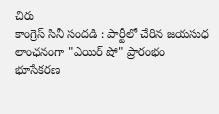చిరు
కాంగ్రెస్‌ సినీ సందడి : పార్టీలో చేరిన జయసుధ
లాంఛనంగా "ఎయిర్ షో" ప్రారంభం
భూసేకరణ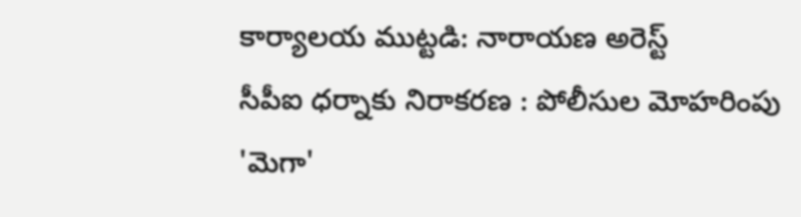కార్యాలయ ముట్టడి: నారాయణ అరెస్ట్
సీపీఐ ధర్నాకు నిరాకరణ : పోలీసుల మోహరింపు
'మెగా'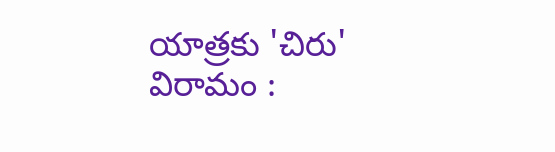యాత్రకు 'చిరు' విరామం :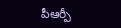పీఆర్పీ